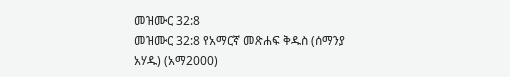መዝሙር 32:8
መዝሙር 32:8 የአማርኛ መጽሐፍ ቅዱስ (ሰማንያ አሃዱ) (አማ2000)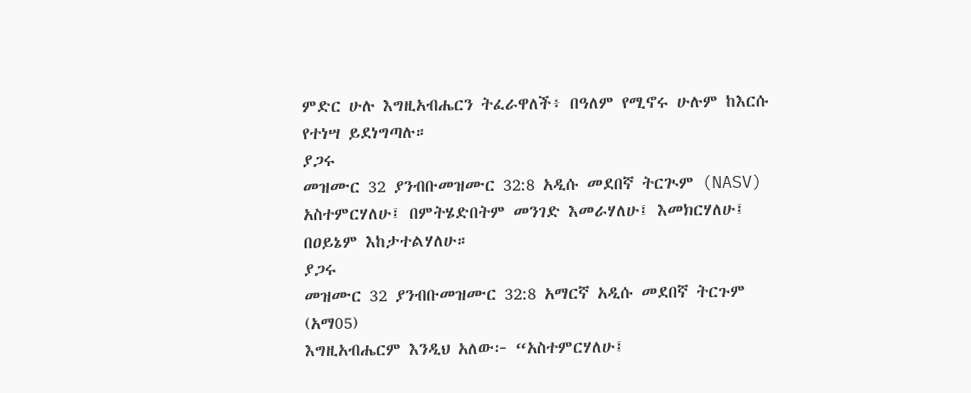ምድር ሁሉ እግዚአብሔርን ትፈራዋለች፥ በዓለም የሚኖሩ ሁሉም ከእርሱ የተነሣ ይደነግጣሉ።
ያጋሩ
መዝሙር 32 ያንብቡመዝሙር 32:8 አዲሱ መደበኛ ትርጒም (NASV)
አስተምርሃለሁ፤ በምትሄድበትም መንገድ እመራሃለሁ፤ እመክርሃለሁ፤ በዐይኔም እከታተልሃለሁ።
ያጋሩ
መዝሙር 32 ያንብቡመዝሙር 32:8 አማርኛ አዲሱ መደበኛ ትርጉም (አማ05)
እግዚአብሔርም እንዲህ አለው፦ “አስተምርሃለሁ፤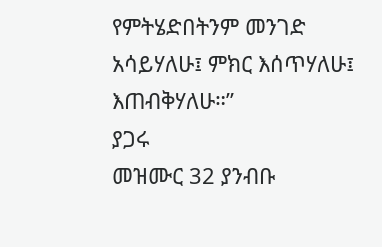የምትሄድበትንም መንገድ አሳይሃለሁ፤ ምክር እሰጥሃለሁ፤ እጠብቅሃለሁ።”
ያጋሩ
መዝሙር 32 ያንብቡ